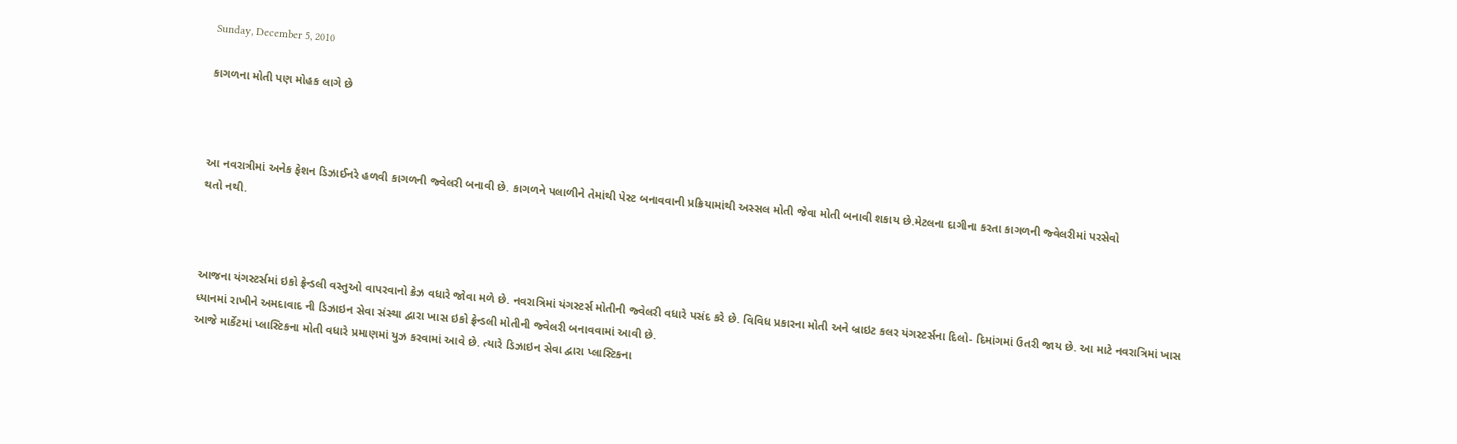Sunday, December 5, 2010

કાગળના મોતી પણ મોહક લાગે છે



આ નવરાત્રીમાં અનેક ફેશન ડિઝાઈનરે હળવી કાગળની જ્વેલરી બનાવી છે. કાગળને પલાળીને તેમાંથી પેસ્ટ બનાવવાની પ્રક્રિયામાંથી અસ્સલ મોતી જેવા મોતી બનાવી શકાય છે.મેટલના દાગીના કરતા કાગળની જ્વેલરીમાં પરસેવો
થતો નથી.



આજના યંગસ્ટર્સમાં ઇકો ફ્રેન્ડલી વસ્તુઓ વાપરવાનો ક્રેઝ વધારે જોવા મળે છે. નવરાત્રિમાં યંગસ્ટર્સ મોતીની જ્વેલરી વધારે પસંદ કરે છે. વિવિધ પ્રકારના મોતી અને બ્રાઇટ કલર યંગસ્ટર્સના દિલો- દિમાંગમાં ઉતરી જાય છે. આ માટે નવરાત્રિમાં ખાસ ધ્યાનમાં રાખીને અમદાવાદ ની ડિઝાઇન સેવા સંસ્થા દ્વારા ખાસ ઇકો ફ્રેન્ડલી મોતીની જ્વેલરી બનાવવામાં આવી છે.
આજે માર્કેટમાં પ્લાસ્ટિકના મોતી વધારે પ્રમાણમાં યુઝ કરવામાં આવે છે. ત્યારે ડિઝાઇન સેવા દ્વારા પ્લાસ્ટિકના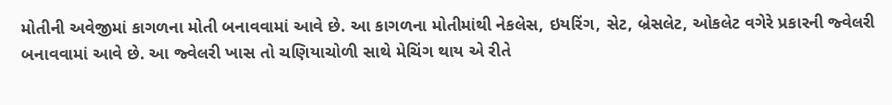મોતીની અવેજીમાં કાગળના મોતી બનાવવામાં આવે છે. આ કાગળના મોતીમાંથી નેકલેસ, ઇયરિંગ, સેટ, બ્રેસલેટ, ઓકલેટ વગેરે પ્રકારની જ્વેલરી બનાવવામાં આવે છે. આ જ્વેલરી ખાસ તો ચણિયાચોળી સાથે મેચિંગ થાય એ રીતે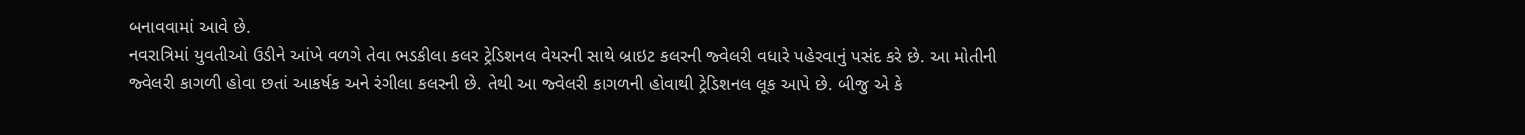બનાવવામાં આવે છે.
નવરાત્રિમાં યુવતીઓ ઉડીને આંખે વળગે તેવા ભડકીલા કલર ટ્રેડિશનલ વેયરની સાથે બ્રાઇટ કલરની જ્વેલરી વધારે પહેરવાનું પસંદ કરે છે. આ મોતીની જ્વેલરી કાગળી હોવા છતાં આકર્ષક અને રંગીલા કલરની છે. તેથી આ જ્વેલરી કાગળની હોવાથી ટ્રેડિશનલ લૂક આપે છે. બીજુ એ કે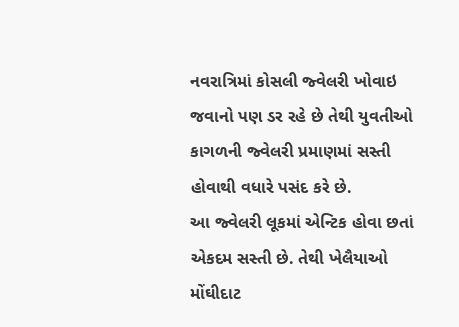નવરાત્રિમાં કોસલી જ્વેલરી ખોવાઇ જવાનો પણ ડર રહે છે તેથી યુવતીઓ કાગળની જ્વેલરી પ્રમાણમાં સસ્તી હોવાથી વધારે પસંદ કરે છે.
આ જ્વેલરી લૂકમાં એન્ટિક હોવા છતાં એકદમ સસ્તી છે. તેથી ખેલૈયાઓ મોંઘીદાટ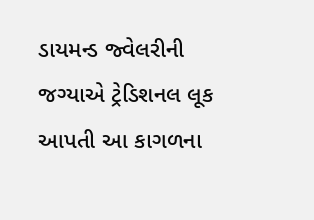ડાયમન્ડ જ્વેલરીની જગ્યાએ ટ્રેડિશનલ લૂક આપતી આ કાગળના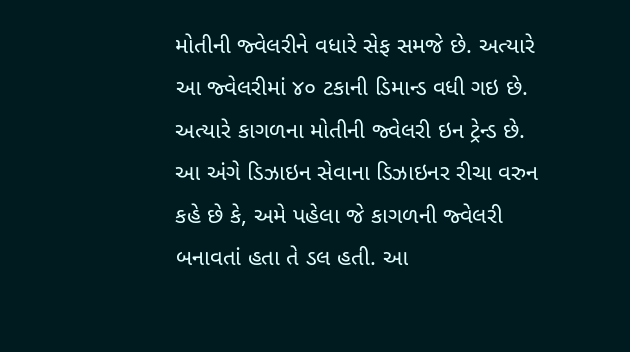મોતીની જ્વેલરીને વધારે સેફ સમજે છે. અત્યારે આ જ્વેલરીમાં ૪૦ ટકાની ડિમાન્ડ વધી ગઇ છે. અત્યારે કાગળના મોતીની જ્વેલરી ઇન ટ્રેન્ડ છે.
આ અંગે ડિઝાઇન સેવાના ડિઝાઇનર રીચા વરુન કહે છે કે, અમે પહેલા જે કાગળની જ્વેલરી બનાવતાં હતા તે ડલ હતી. આ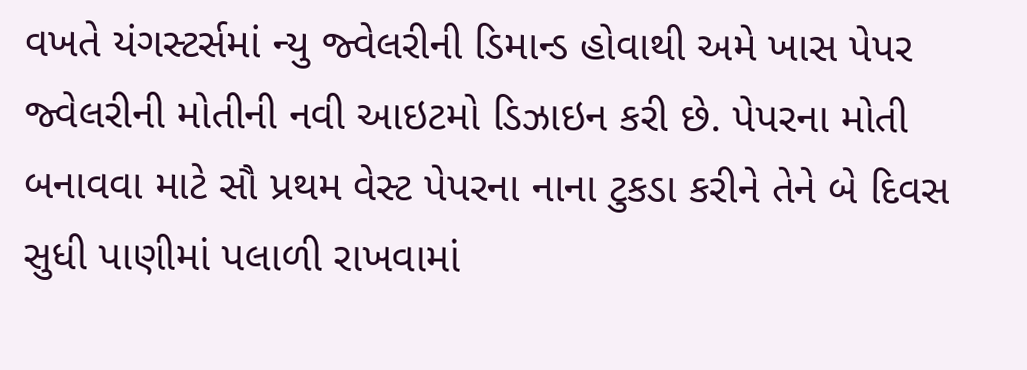વખતે યંગસ્ટર્સમાં ન્યુ જ્વેલરીની ડિમાન્ડ હોવાથી અમે ખાસ પેપર જ્વેલરીની મોતીની નવી આઇટમો ડિઝાઇન કરી છે. પેપરના મોતી બનાવવા માટે સૌ પ્રથમ વેસ્ટ પેપરના નાના ટુકડા કરીને તેને બે દિવસ સુધી પાણીમાં પલાળી રાખવામાં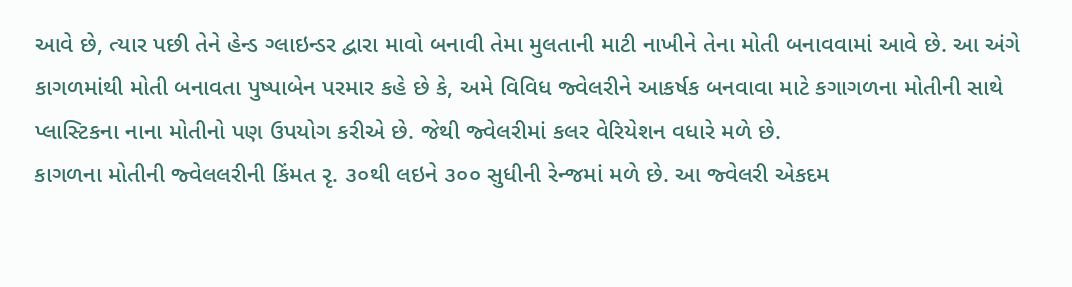આવે છે, ત્યાર પછી તેને હેન્ડ ગ્લાઇન્ડર દ્વારા માવો બનાવી તેમા મુલતાની માટી નાખીને તેના મોતી બનાવવામાં આવે છે. આ અંગે કાગળમાંથી મોતી બનાવતા પુષ્પાબેન પરમાર કહે છે કે, અમે વિવિધ જ્વેલરીને આકર્ષક બનવાવા માટે કગાગળના મોતીની સાથે પ્લાસ્ટિકના નાના મોતીનો પણ ઉપયોગ કરીએ છે. જેથી જ્વેલરીમાં કલર વેરિયેશન વધારે મળે છે.
કાગળના મોતીની જ્વેલલરીની કિંમત રૃ. ૩૦થી લઇને ૩૦૦ સુધીની રેન્જમાં મળે છે. આ જ્વેલરી એકદમ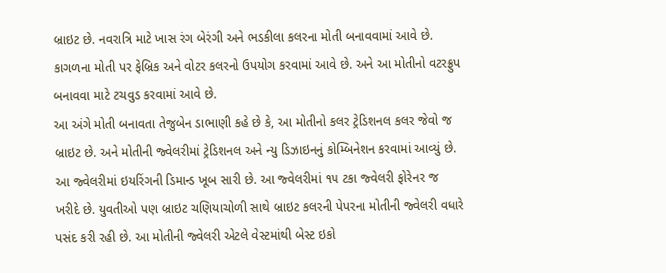બ્રાઇટ છે. નવરાત્રિ માટે ખાસ રંગ બેરંગી અને ભડકીલા કલરના મોતી બનાવવામાં આવે છે. કાગળના મોતી પર ફેબ્રિક અને વોટર કલરનો ઉપયોગ કરવામાં આવે છે. અને આ મોતીનો વટરફ્રુપ બનાવવા માટે ટચવુડ કરવામાં આવે છે.
આ અંગે મોતી બનાવતા તેજુબેન ડાભાણી કહે છે કે, આ મોતીનો કલર ટ્રેડિશનલ કલર જેવો જ બ્રાઇટ છે. અને મોતીની જ્વેલરીમાં ટ્રેડિશનલ અને ન્યુ ડિઝાઇનનું કોમ્બિનેશન કરવામાં આવ્યું છે. આ જ્વેલરીમાં ઇયરિંગની ડિમાન્ડ ખૂબ સારી છે. આ જ્વેલરીમાં ૧૫ ટકા જ્વેલરી ફોરેનર જ ખરીદે છે. યુવતીઓ પણ બ્રાઇટ ચણિયાચોળી સાથે બ્રાઇટ કલરની પેપરના મોતીની જ્વેલરી વધારે પસંદ કરી રહી છે. આ મોતીની જ્વેલરી એટલે વેસ્ટમાંથી બેસ્ટ ઇકો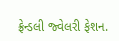ફ્રેન્ડલી જ્વેલરી ફેશન.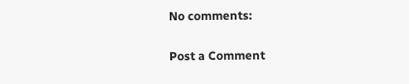No comments:

Post a Comment